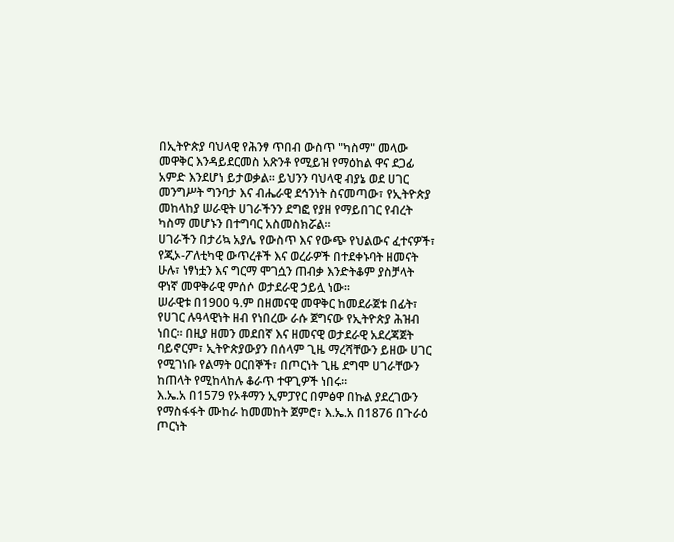በኢትዮጵያ ባህላዊ የሕንፃ ጥበብ ውስጥ "ካስማ" መላው መዋቅር እንዳይደርመስ አጽንቶ የሚይዝ የማዕከል ዋና ደጋፊ አምድ እንደሆነ ይታወቃል። ይህንን ባህላዊ ብያኔ ወደ ሀገር መንግሥት ግንባታ እና ብሔራዊ ደኅንነት ስናመጣው፣ የኢትዮጵያ መከላከያ ሠራዊት ሀገራችንን ደግፎ የያዘ የማይበገር የብረት ካስማ መሆኑን በተግባር አስመስክሯል።
ሀገራችን በታሪኳ አያሌ የውስጥ እና የውጭ የህልውና ፈተናዎች፣ የጂኦ-ፖለቲካዊ ውጥረቶች እና ወረራዎች በተደቀኑባት ዘመናት ሁሉ፣ ነፃነቷን እና ግርማ ሞገሷን ጠብቃ እንድትቆም ያስቻላት ዋነኛ መዋቅራዊ ምሰሶ ወታደራዊ ኃይሏ ነው።
ሠራዊቱ በ1900 ዓ.ም በዘመናዊ መዋቅር ከመደራጀቱ በፊት፣ የሀገር ሉዓላዊነት ዘብ የነበረው ራሱ ጀግናው የኢትዮጵያ ሕዝብ ነበር። በዚያ ዘመን መደበኛ እና ዘመናዊ ወታደራዊ አደረጃጀት ባይኖርም፣ ኢትዮጵያውያን በሰላም ጊዜ ማረሻቸውን ይዘው ሀገር የሚገነቡ የልማት ዐርበኞች፣ በጦርነት ጊዜ ደግሞ ሀገራቸውን ከጠላት የሚከላከሉ ቆራጥ ተዋጊዎች ነበሩ።
እ.ኤ.አ በ1579 የኦቶማን ኢምፓየር በምፅዋ በኩል ያደረገውን የማስፋፋት ሙከራ ከመመከት ጀምሮ፣ እ.ኤ.አ በ1876 በጉራዕ ጦርነት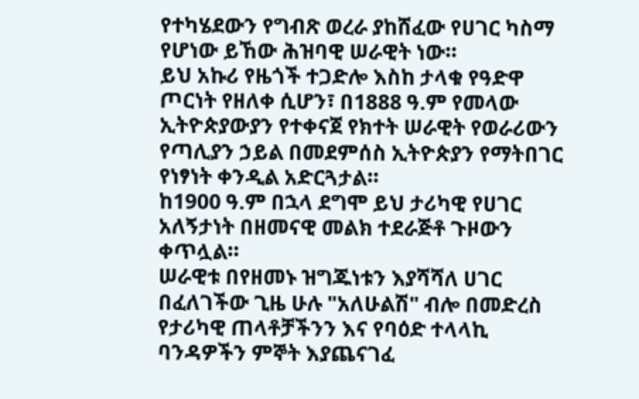የተካሄደውን የግብጽ ወረራ ያከሸፈው የሀገር ካስማ የሆነው ይኸው ሕዝባዊ ሠራዊት ነው።
ይህ አኩሪ የዜጎች ተጋድሎ እስከ ታላቁ የዓድዋ ጦርነት የዘለቀ ሲሆን፣ በ1888 ዓ.ም የመላው ኢትዮጵያውያን የተቀናጀ የክተት ሠራዊት የወራሪውን የጣሊያን ኃይል በመደምሰስ ኢትዮጵያን የማትበገር የነፃነት ቀንዲል አድርጓታል።
ከ1900 ዓ.ም በኋላ ደግሞ ይህ ታሪካዊ የሀገር አለኝታነት በዘመናዊ መልክ ተደራጅቶ ጉዞውን ቀጥሏል።
ሠራዊቱ በየዘመኑ ዝግጁነቱን እያሻሻለ ሀገር በፈለገችው ጊዜ ሁሉ "አለሁልሽ" ብሎ በመድረስ የታሪካዊ ጠላቶቻችንን እና የባዕድ ተላላኪ ባንዳዎችን ምኞት እያጨናገፈ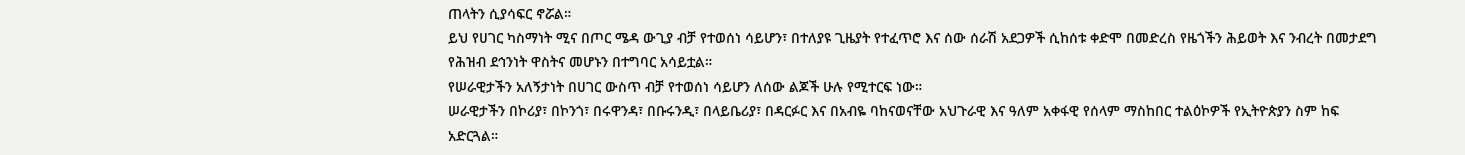ጠላትን ሲያሳፍር ኖሯል።
ይህ የሀገር ካስማነት ሚና በጦር ሜዳ ውጊያ ብቻ የተወሰነ ሳይሆን፣ በተለያዩ ጊዜያት የተፈጥሮ እና ሰው ሰራሽ አደጋዎች ሲከሰቱ ቀድሞ በመድረስ የዜጎችን ሕይወት እና ንብረት በመታደግ የሕዝብ ደኅንነት ዋስትና መሆኑን በተግባር አሳይቷል።
የሠራዊታችን አለኝታነት በሀገር ውስጥ ብቻ የተወሰነ ሳይሆን ለሰው ልጆች ሁሉ የሚተርፍ ነው።
ሠራዊታችን በኮሪያ፣ በኮንጎ፣ በሩዋንዳ፣ በቡሩንዲ፣ በላይቤሪያ፣ በዳርፉር እና በአብዬ ባከናወናቸው አህጉራዊ እና ዓለም አቀፋዊ የሰላም ማስከበር ተልዕኮዎች የኢትዮጵያን ስም ከፍ አድርጓል።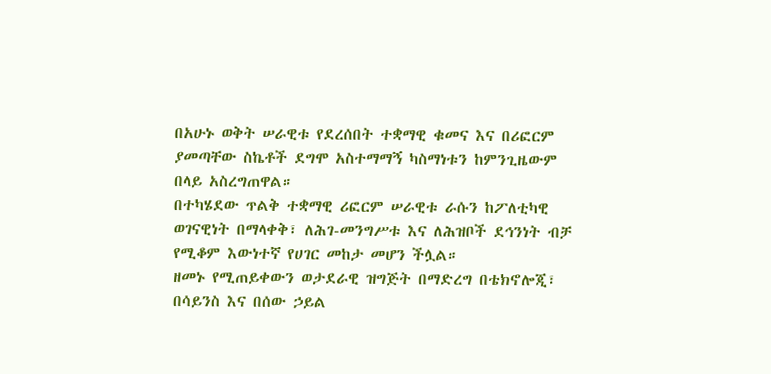በአሁኑ ወቅት ሠራዊቱ የደረሰበት ተቋማዊ ቁመና እና በሪፎርም ያመጣቸው ስኬቶች ደግሞ አስተማማኝ ካስማነቱን ከምንጊዜውም በላይ አስረግጠዋል።
በተካሄደው ጥልቅ ተቋማዊ ሪፎርም ሠራዊቱ ራሱን ከፖለቲካዊ ወገናዊነት በማላቀቅ፣ ለሕገ-መንግሥቱ እና ለሕዝቦች ደኅንነት ብቻ የሚቆም እውነተኛ የሀገር መከታ መሆን ችሏል።
ዘመኑ የሚጠይቀውን ወታደራዊ ዝግጅት በማድረግ በቴክኖሎጂ፣ በሳይንስ እና በሰው ኃይል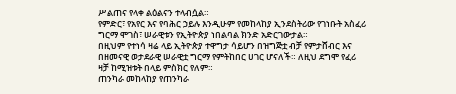ሥልጠና የላቀ ልዕልናን ተላብሷል።
የምድር፣ የአየር እና የባሕር ኃይሉ እንዲሁም የመከላከያ ኢንደስትሪው የገነቡት አስፈሪ ግርማ ሞገስ፣ ሠራዊቱን የኢትዮጵያ ነበልባል ክንድ አድርገውታል።
በዚህም የተነሳ ዛሬ ላይ ኢትዮጵያ ተዋግታ ሳይሆን በዝግጅቷ ብቻ የምታሸብር እና በዘመናዊ ወታደራዊ ሠራዊቷ ግርማ የምትከበር ሀገር ሆናለች። ለዚህ ደግሞ የፈሪ ዛቻ ከሚዝቱት በላይ ምስክር የለም።
ጠንካራ መከላከያ የጠንካራ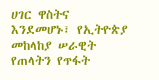ሀገር ዋስትና እንደመሆኑ፣ የኢትዮጵያ መከላከያ ሠራዊት የጠላትን የጥፋት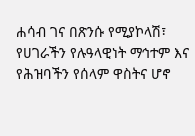ሐሳብ ገና በጽንሱ የሚያኮላሽ፣ የሀገራችን የሉዓላዊነት ማኅተም እና የሕዝባችን የሰላም ዋስትና ሆኖ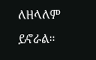ለዘላለም ይኖራል።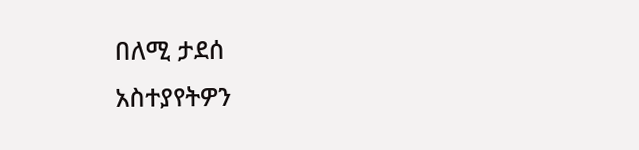በለሚ ታደሰ
አስተያየትዎን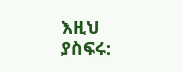እዚህ ያስፍሩ: